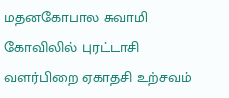மதனகோபால சுவாமி கோவிலில் புரட்டாசி வளர்பிறை ஏகாதசி உற்சவம்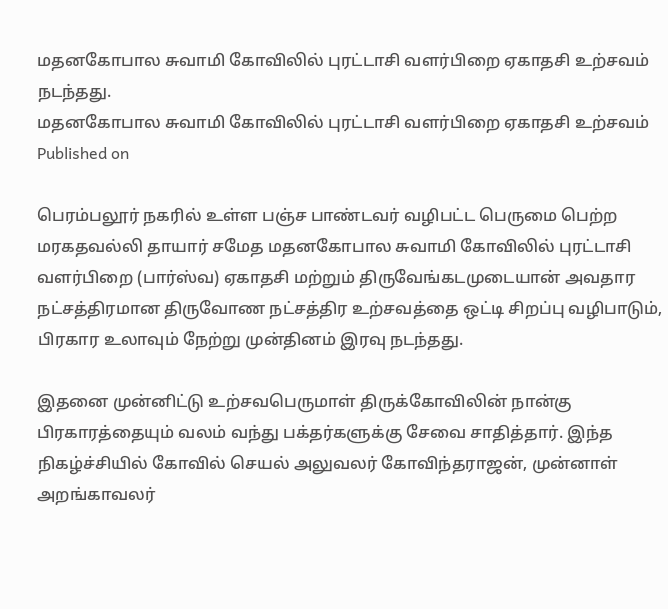மதனகோபால சுவாமி கோவிலில் புரட்டாசி வளர்பிறை ஏகாதசி உற்சவம் நடந்தது.
மதனகோபால சுவாமி கோவிலில் புரட்டாசி வளர்பிறை ஏகாதசி உற்சவம்
Published on

பெரம்பலூர் நகரில் உள்ள பஞ்ச பாண்டவர் வழிபட்ட பெருமை பெற்ற மரகதவல்லி தாயார் சமேத மதனகோபால சுவாமி கோவிலில் புரட்டாசி வளர்பிறை (பார்ஸ்வ) ஏகாதசி மற்றும் திருவேங்கடமுடையான் அவதார நட்சத்திரமான திருவோண நட்சத்திர உற்சவத்தை ஒட்டி சிறப்பு வழிபாடும், பிரகார உலாவும் நேற்று முன்தினம் இரவு நடந்தது.

இதனை முன்னிட்டு உற்சவபெருமாள் திருக்கோவிலின் நான்கு பிரகாரத்தையும் வலம் வந்து பக்தர்களுக்கு சேவை சாதித்தார். இந்த நிகழ்ச்சியில் கோவில் செயல் அலுவலர் கோவிந்தராஜன், முன்னாள் அறங்காவலர்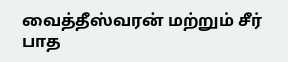வைத்தீஸ்வரன் மற்றும் சீர் பாத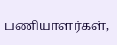பணியாளர்கள்,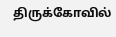திருக்கோவில்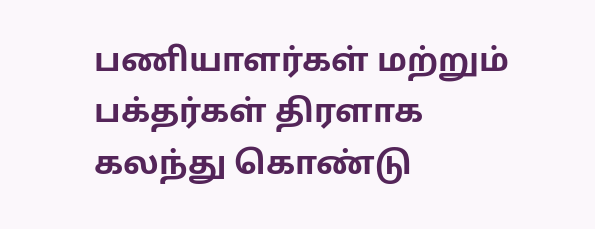பணியாளர்கள் மற்றும் பக்தர்கள் திரளாக கலந்து கொண்டு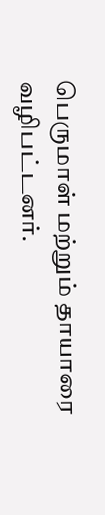பெருமாள் மற்றும் தாயாரை வழிபட்டனர்.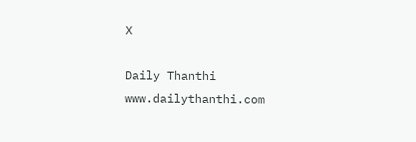X

Daily Thanthi
www.dailythanthi.com